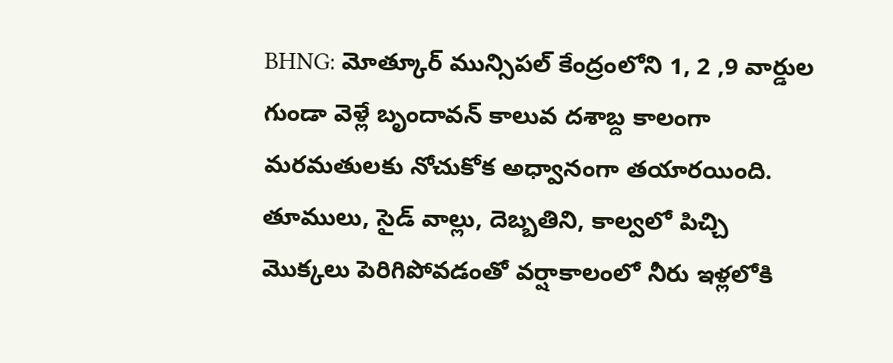BHNG: మోత్కూర్ మున్సిపల్ కేంద్రంలోని 1, 2 ,9 వార్డుల గుండా వెళ్లే బృందావన్ కాలువ దశాబ్ద కాలంగా మరమతులకు నోచుకోక అధ్వానంగా తయారయింది. తూములు, సైడ్ వాల్లు, దెబ్బతిని, కాల్వలో పిచ్చి మొక్కలు పెరిగిపోవడంతో వర్షాకాలంలో నీరు ఇళ్లలోకి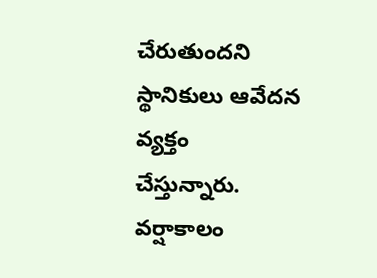చేరుతుందని స్థానికులు ఆవేదన వ్యక్తం చేస్తున్నారు. వర్షాకాలం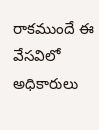రాకముందే ఈ వేసవిలో అధికారులు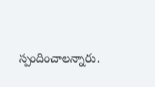స్పందించాలన్నారు.